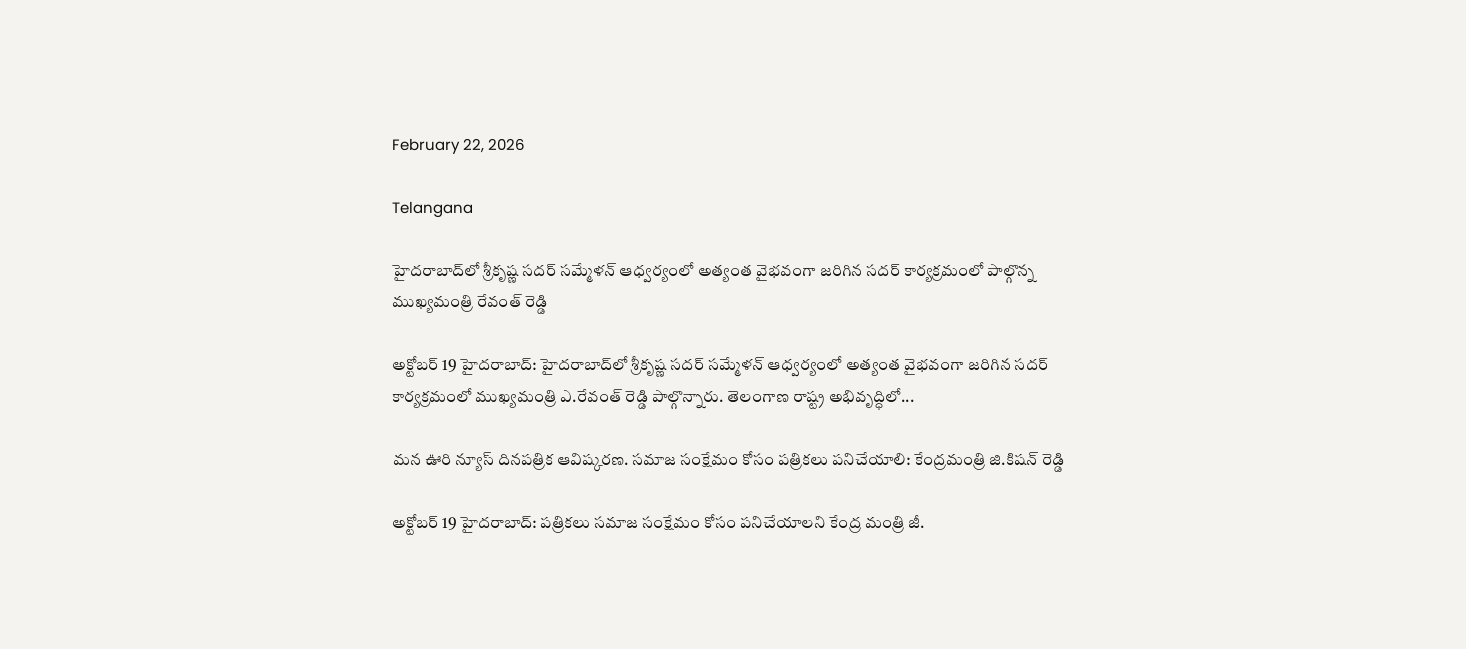February 22, 2026

Telangana

హైదరాబాద్‌లో శ్రీకృష్ణ సదర్ సమ్మేళన్ ఆధ్వర్యంలో అత్యంత వైభవంగా జరిగిన సదర్ కార్యక్రమంలో పాల్గొన్న ముఖ్యమంత్రి రేవంత్ రెడ్డి

అక్టోబర్ 19 హైదరాబాద్: హైదరాబాద్‌లో శ్రీకృష్ణ సదర్ సమ్మేళన్ ఆధ్వర్యంలో అత్యంత వైభవంగా జరిగిన సదర్ కార్యక్రమంలో ముఖ్యమంత్రి ఎ.రేవంత్ రెడ్డి పాల్గొన్నారు. తెలంగాణ రాష్ట్ర అభివృద్ధిలో...

మన ఊరి న్యూస్ దినపత్రిక ఆవిష్కరణ. సమాజ సంక్షేమం కోసం పత్రికలు పనిచేయాలి: కేంద్రమంత్రి జి.కిషన్ రెడ్డి

అక్టోబర్ 19 హైదరాబాద్: పత్రికలు సమాజ సంక్షేమం కోసం పనిచేయాలని కేంద్ర మంత్రి జీ.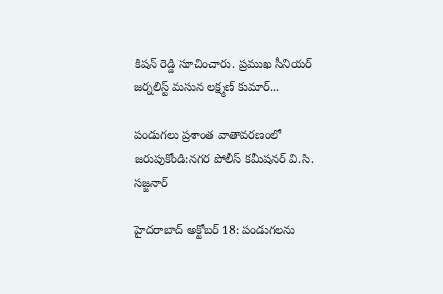కిషన్ రెడ్డి సూచించారు. ప్రముఖ సీనియర్ జర్నలిస్ట్ మసున లక్ష్మణ్ కుమార్...

పండుగలు ప్రశాంత వాతావరణంలో జరుపుకోండి:నగర పోలీస్ కమీషనర్ వి.సి. సజ్జనార్

హైదరాబాద్ అక్టోబర్ 18: పండుగలను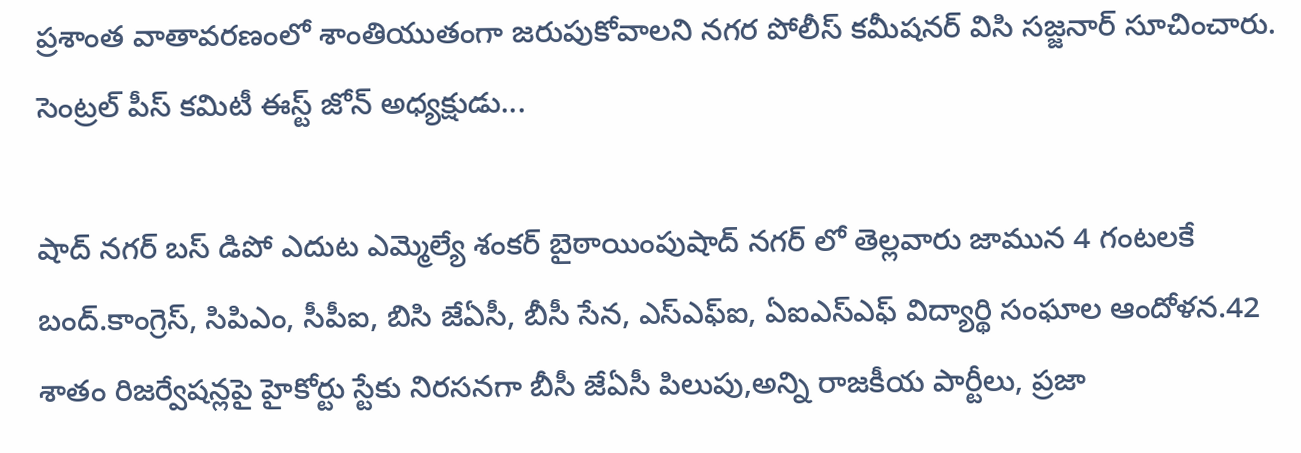ప్రశాంత వాతావరణంలో శాంతియుతంగా జరుపుకోవాలని నగర పోలీస్ కమీషనర్ విసి సజ్జనార్ సూచించారు. సెంట్రల్ పీస్ కమిటీ ఈస్ట్ జోన్ అధ్యక్షుడు...

షాద్ నగర్ బస్ డిపో ఎదుట ఎమ్మెల్యే శంకర్ బైఠాయింపుషాద్ నగర్ లో తెల్లవారు జామున 4 గంటలకే బంద్.కాంగ్రెస్, సిపిఎం, సీపీఐ, బిసి జేఏసీ, బీసీ సేన, ఎస్ఎఫ్ఐ, ఏఐఎస్ఎఫ్ విద్యార్థి సంఘాల ఆందోళన.42 శాతం రిజర్వేషన్లపై హైకోర్టు స్టేకు నిరసనగా బీసీ జేఏసీ పిలుపు,అన్ని రాజకీయ పార్టీలు, ప్రజా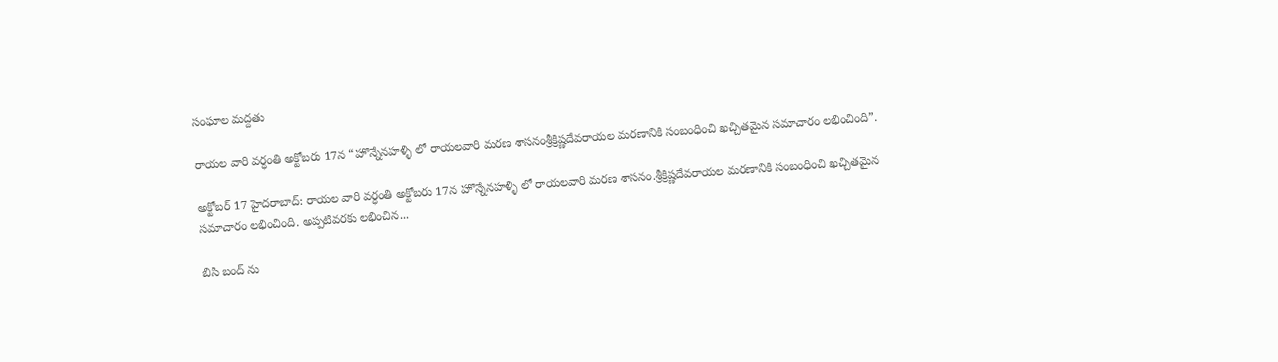సంఘాల మద్దతు

రాయల వారి వర్ధంతి అక్టోబరు 17న “హొన్నేనహళ్ళి లో రాయలవారి మరణ శాసనంశ్రీక్రిష్ణదేవరాయల మరణానికి సంబంధించి ఖచ్చితమైన సమాచారం లభించింది”.

అక్టోబర్ 17 హైదరాబాద్: రాయల వారి వర్ధంతి అక్టోబరు 17న హొన్నేనహళ్ళి లో రాయలవారి మరణ శాసనం.శ్రీక్రిష్ణదేవరాయల మరణానికి సంబంధించి ఖచ్చితమైన సమాచారం లభించింది. అప్పటివరకు లభించిన...

బిసి బంద్ ను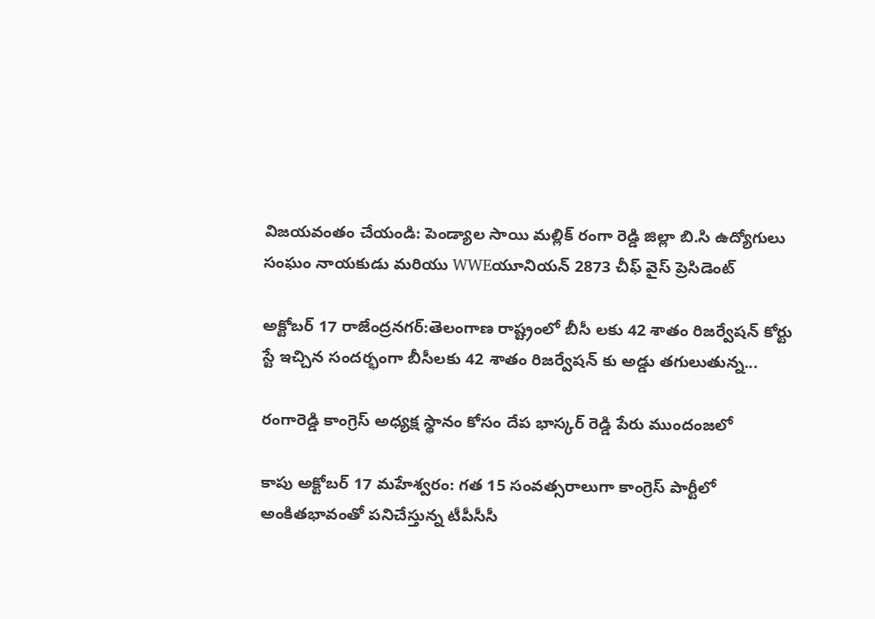విజయవంతం చేయండి: పెండ్యాల సాయి మల్లిక్ రంగా రెడ్డి జిల్లా బి.సి ఉద్యోగులు సంఘం నాయకుడు మరియు WWEయూనియన్ 2873 చీఫ్ వైస్ ప్రెసిడెంట్

అక్టోబర్ 17 రాజేంద్రనగర్:తెలంగాణ రాష్ట్రంలో బీసీ లకు 42 శాతం రిజర్వేషన్ కోర్టు స్టే ఇచ్చిన సందర్భంగా బీసీలకు 42 శాతం రిజర్వేషన్ కు అడ్డు తగులుతున్న...

రంగారెడ్డి కాంగ్రెస్ అధ్యక్ష స్థానం కోసం దేప భాస్కర్ రెడ్డి పేరు ముందంజలో

కాపు అక్టోబర్ 17 మహేశ్వరం: గత 15 సంవత్సరాలుగా కాంగ్రెస్ పార్టీలో అంకితభావంతో పనిచేస్తున్న టీపీసీసీ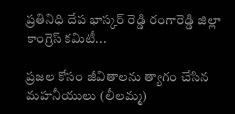ప్రతినిధి దేప భాస్కర్ రెడ్డి రంగారెడ్డి జిల్లా కాంగ్రెస్ కమిటీ...

ప్రజల కోసం జీవితాలను త్యాగం చేసిన మహనీయులు (లీలమ్మ)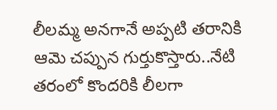లీలమ్మ అనగానే అప్పటి తరానికి ఆమె చప్పున గుర్తుకొస్తారు..నేటి తరంలో కొందరికి లీలగా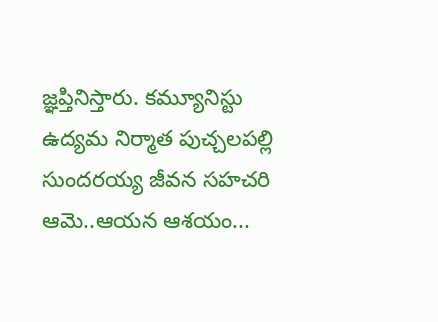జ్ఞప్తినిస్తారు. కమ్యూనిస్టు ఉద్యమ నిర్మాత పుచ్చలపల్లి సుందరయ్య జీవన సహచరి ఆమె..ఆయన ఆశయం...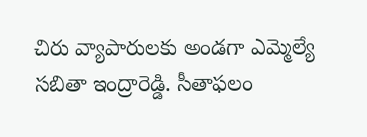చిరు వ్యాపారులకు అండగా ఎమ్మెల్యే సబితా ఇంద్రారెడ్డి. సీతాఫలం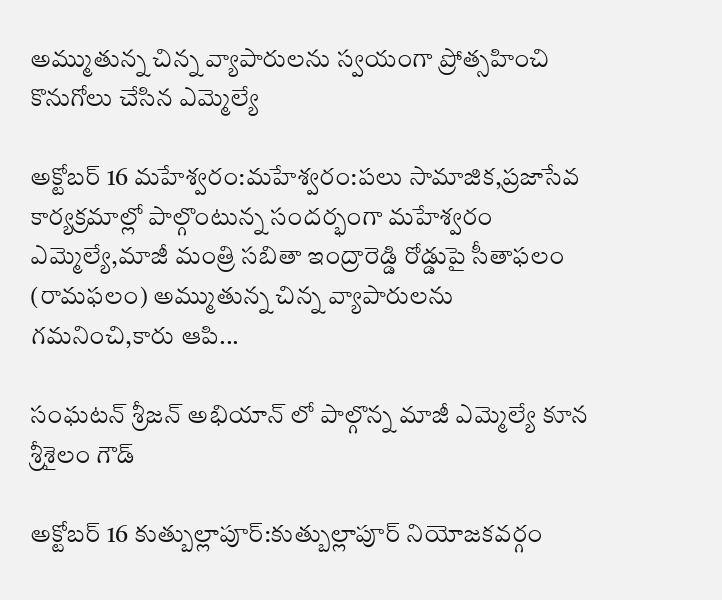అమ్ముతున్న చిన్న వ్యాపారులను స్వయంగా ప్రోత్సహించి కొనుగోలు చేసిన ఎమ్మెల్యే

అక్టోబర్ 16 మహేశ్వరం:మహేశ్వరం:పలు సామాజిక,ప్రజాసేవ కార్యక్రమాల్లో పాల్గొంటున్న సందర్భంగా మహేశ్వరం ఎమ్మెల్యే,మాజీ మంత్రి సబితా ఇంద్రారెడ్డి రోడ్డుపై సీతాఫలం (రామఫలం) అమ్ముతున్న చిన్న వ్యాపారులను గమనించి,కారు ఆపి...

సంఘటన్ శ్రీజన్ అభియాన్ లో పాల్గొన్న మాజీ ఎమ్మెల్యే కూన శ్రీశైలం గౌడ్

అక్టోబర్ 16 కుత్బుల్లాపూర్:కుత్బుల్లాపూర్ నియోజకవర్గం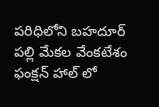పరిధిలోని బహదూర్ పల్లి మేకల వేంకటేశం ఫంక్షన్ హాల్ లో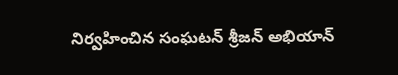నిర్వహించిన సంఘటన్ శ్రీజన్ అభియాన్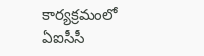కార్యక్రమంలో ఏఐసీసీ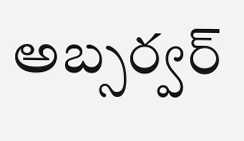అబ్సర్వర్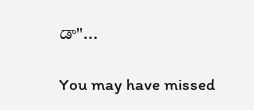డా"...

You may have missed